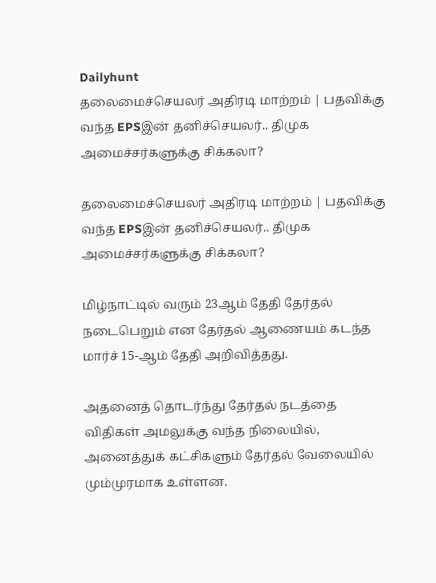Dailyhunt
தலைமைச்செயலர் அதிரடி மாற்றம் | பதவிக்கு வந்த EPSஇன் தனிச்செயலர்.. திமுக அமைச்சர்களுக்கு சிக்கலா?

தலைமைச்செயலர் அதிரடி மாற்றம் | பதவிக்கு வந்த EPSஇன் தனிச்செயலர்.. திமுக அமைச்சர்களுக்கு சிக்கலா?

மிழ்நாட்டில் வரும் 23ஆம் தேதி தேர்தல் நடைபெறும் என தேர்தல் ஆணையம் கடந்த மார்ச் 15-ஆம் தேதி அறிவித்தது.

அதனைத் தொடர்ந்து தேர்தல் நடத்தை விதிகள் அமலுக்கு வந்த நிலையில், அனைத்துக் கட்சிகளும் தேர்தல் வேலையில் மும்முரமாக உள்ளன.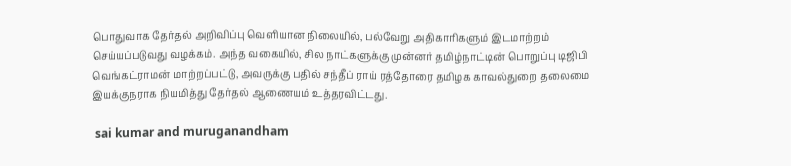பொதுவாக தேர்தல் அறிவிப்பு வெளியான நிலையில், பல்வேறு அதிகாரிகளும் இடமாற்றம் செய்யப்படுவது வழக்கம். அந்த வகையில், சில நாட்களுக்கு முன்னர் தமிழ்நாட்டின் பொறுப்பு டிஜிபி வெங்கட்ராமன் மாற்றப்பட்டு, அவருக்கு பதில் சந்தீப் ராய் ரத்தோரை தமிழக காவல்துறை தலைமை இயக்குநராக நியமித்து தேர்தல் ஆணையம் உத்தரவிட்டது.

 sai kumar and muruganandham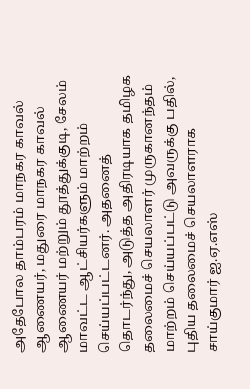அதேபோல தாம்பரம் மாநகர காவல் ஆணையர், மதுரை மாநகர காவல் ஆணையர் மற்றும் தூத்துக்குடி, சேலம் மாவட்ட ஆட்சியர்களும் மாற்றம் செய்யப்பட்டனர். அதனைத் தொடர்ந்து, அடுத்த அதிரடியாக தமிழக தலைமைச் செயலாளர் முருகானந்தம் மாற்றம் செய்யப்பட்டு அவருக்கு பதில், புதிய தலைமைச் செயலாளராக சாய்குமார் ஐ.ஏ.எஸ்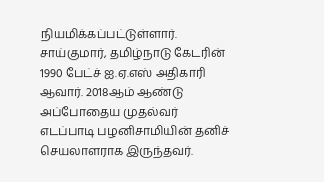நியமிக்கப்பட்டுள்ளார். சாய்குமார், தமிழ்நாடு கேடரின் 1990 பேட்ச் ஐ.ஏ.எஸ் அதிகாரி ஆவார். 2018ஆம் ஆண்டு அப்போதைய முதல்வர் எடப்பாடி பழனிசாமியின் தனிச் செயலாளராக இருந்தவர்.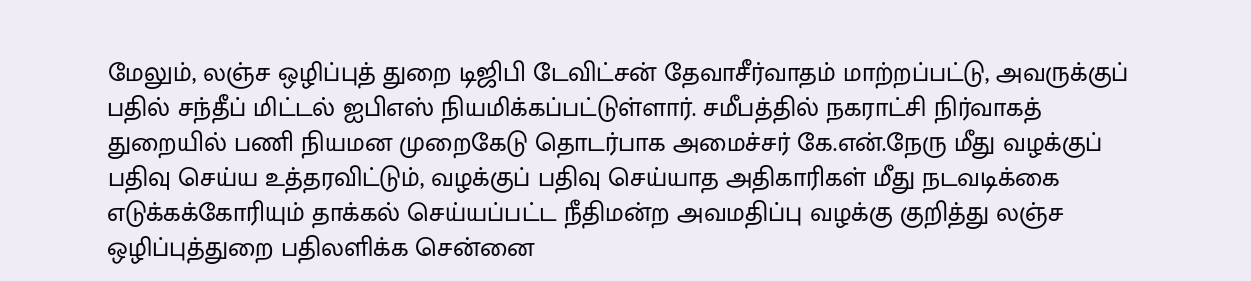மேலும், லஞ்ச ஒழிப்புத் துறை டிஜிபி டேவிட்சன் தேவாசீர்வாதம் மாற்றப்பட்டு, அவருக்குப் பதில் சந்தீப் மிட்டல் ஐபிஎஸ் நியமிக்கப்பட்டுள்ளார். சமீபத்தில் நகராட்சி நிர்வாகத் துறையில் பணி நியமன முறைகேடு தொடர்பாக அமைச்சர் கே.என்.நேரு மீது வழக்குப் பதிவு செய்ய உத்தரவிட்டும், வழக்குப் பதிவு செய்யாத அதிகாரிகள் மீது நடவடிக்கை எடுக்கக்கோரியும் தாக்கல் செய்யப்பட்ட நீதிமன்ற அவமதிப்பு வழக்கு குறித்து லஞ்ச ஒழிப்புத்துறை பதிலளிக்க சென்னை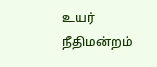உயர் நீதிமன்றம்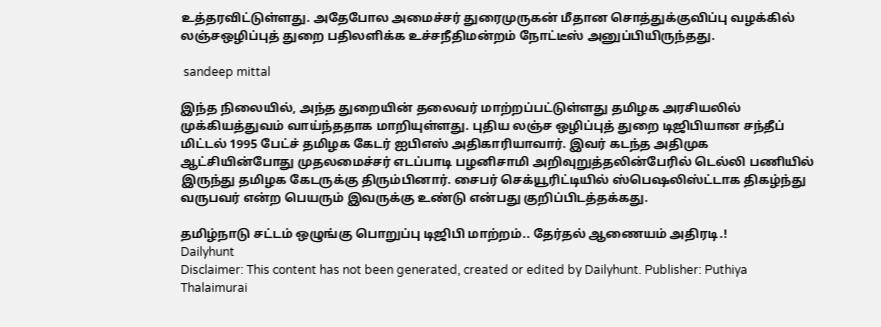உத்தரவிட்டுள்ளது. அதேபோல அமைச்சர் துரைமுருகன் மீதான சொத்துக்குவிப்பு வழக்கில் லஞ்சஒழிப்புத் துறை பதிலளிக்க உச்சநீதிமன்றம் நோட்டீஸ் அனுப்பியிருந்தது.

 sandeep mittal

இந்த நிலையில், அந்த துறையின் தலைவர் மாற்றப்பட்டுள்ளது தமிழக அரசியலில் முக்கியத்துவம் வாய்ந்ததாக மாறியுள்ளது. புதிய லஞ்ச ஒழிப்புத் துறை டிஜிபியான சந்தீப் மிட்டல் 1995 பேட்ச் தமிழக கேடர் ஐபிஎஸ் அதிகாரியாவார். இவர் கடந்த அதிமுக ஆட்சியின்போது முதலமைச்சர் எடப்பாடி பழனிசாமி அறிவுறுத்தலின்பேரில் டெல்லி பணியில் இருந்து தமிழக கேடருக்கு திரும்பினார். சைபர் செக்யூரிட்டியில் ஸ்பெஷலிஸ்ட்டாக திகழ்ந்து வருபவர் என்ற பெயரும் இவருக்கு உண்டு என்பது குறிப்பிடத்தக்கது.

தமிழ்நாடு சட்டம் ஒழுங்கு பொறுப்பு டிஜிபி மாற்றம்.. தேர்தல் ஆணையம் அதிரடி.!
Dailyhunt
Disclaimer: This content has not been generated, created or edited by Dailyhunt. Publisher: Puthiya Thalaimurai